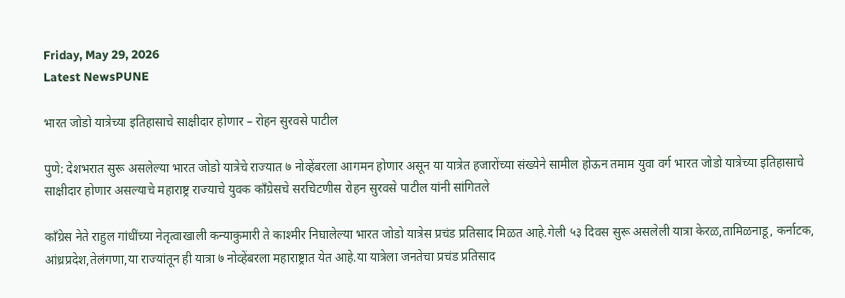Friday, May 29, 2026
Latest NewsPUNE

भारत जोडो यात्रेच्या इतिहासाचे साक्षीदार होणार – रोहन सुरवसे पाटील

पुणे: देशभरात सुरू असलेल्या भारत जोडो यात्रेचे राज्यात ७ नोव्हेंबरला आगमन होणार असून या यात्रेत हजारोंच्या संख्येने सामील होऊन तमाम युवा वर्ग भारत जोडो यात्रेच्या इतिहासाचे साक्षीदार होणार असल्याचे महाराष्ट्र राज्याचे युवक काँग्रेसचे सरचिटणीस रोहन सुरवसे पाटील यांनी सांगितले

काँग्रेस नेते राहुल गांधींच्या नेतृत्वाखाली कन्याकुमारी ते काश्मीर निघालेल्या भारत जोडो यात्रेस प्रचंड प्रतिसाद मिळत आहे.गेली ५३ दिवस सुरू असलेली यात्रा केरळ,तामिळनाडू, कर्नाटक, आंध्रप्रदेश,तेलंगणा,या राज्यांतून ही यात्रा ७ नोव्हेंबरला महाराष्ट्रात येत आहे.या यात्रेला जनतेचा प्रचंड प्रतिसाद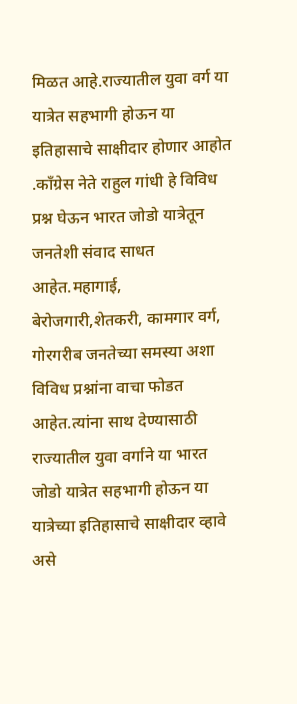मिळत आहे.राज्यातील युवा वर्ग या यात्रेत सहभागी होऊन या इतिहासाचे साक्षीदार होणार आहोत .काँग्रेस नेते राहुल गांधी हे विविध प्रश्न घेऊन भारत जोडो यात्रेतून जनतेशी संवाद साधत आहेत.महागाई, बेरोजगारी,शेतकरी, कामगार वर्ग, गोरगरीब जनतेच्या समस्या अशा विविध प्रश्नांना वाचा फोडत आहेत.त्यांना साथ देण्यासाठी राज्यातील युवा वर्गाने या भारत जोडो यात्रेत सहभागी होऊन या यात्रेच्या इतिहासाचे साक्षीदार व्हावे असे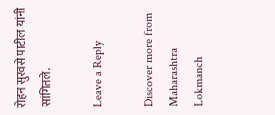रोहन सुरवसे पाटील यांनी सांगितले.

Leave a Reply

Discover more from Maharashtra Lokmanch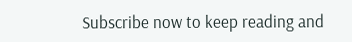Subscribe now to keep reading and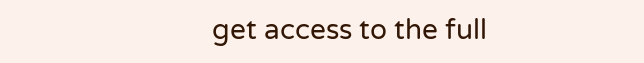get access to the full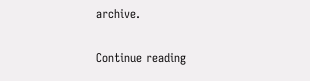archive.

Continue reading